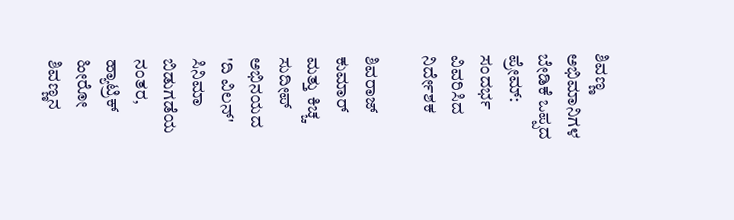ಶಿವಣ್ಣ ಅಭಿಮಾನಿಗಳ ಬೇಡಿಕೆ ಒಪ್ಪದ ಪ್ರೇಮ್: ಸಂದರ್ಭ ವಿವರಿಸಿದ ನಿರ್ದೇಶಕ

ಶಿವರಾಜ್ ಕುಮಾರ್ ಮತ್ತು ಕಿಚ್ಚ ಸುದೀಪ್ ಅಭಿನಯದ 'ದಿ ವಿಲನ್' ಸಿನಿಮಾ ಬಿಡುಗಡೆಯ ನಂತರ, ಹ್ಯಾಟ್ರಿಕ್ ಹೀರೋ ಶಿವಣ್ಣನ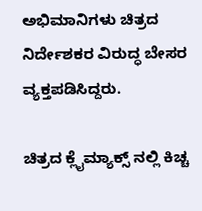ಅಭಿಮಾನಿಗಳು ಚಿತ್ರದ ನಿರ್ದೇಶಕರ ವಿರುದ್ಧ ಬೇಸರ ವ್ಯಕ್ತಪಡಿಸಿದ್ದರು.

ಚಿತ್ರದ ಕ್ಲೈಮ್ಯಾಕ್ಸ್ ನಲ್ಲಿ ಕಿಚ್ಚ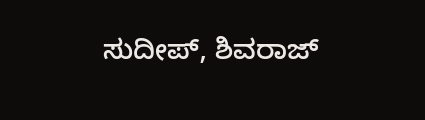ಸುದೀಪ್, ಶಿವರಾಜ್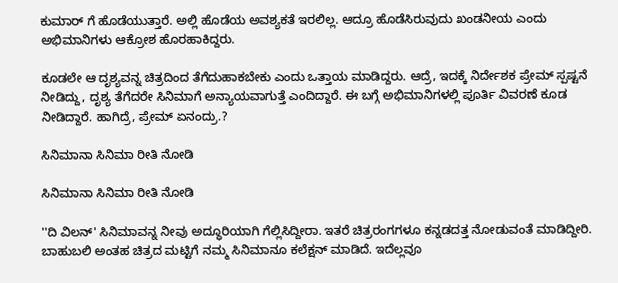ಕುಮಾರ್ ಗೆ ಹೊಡೆಯುತ್ತಾರೆ. ಅಲ್ಲಿ ಹೊಡೆಯ ಅವಶ್ಯಕತೆ ಇರಲಿಲ್ಲ. ಆದ್ರೂ ಹೊಡೆಸಿರುವುದು ಖಂಡನೀಯ ಎಂದು ಅಭಿಮಾನಿಗಳು ಆಕ್ರೋಶ ಹೊರಹಾಕಿದ್ದರು.

ಕೂಡಲೇ ಆ ದೃಶ್ಯವನ್ನ ಚಿತ್ರದಿಂದ ತೆಗೆದುಹಾಕಬೇಕು ಎಂದು ಒತ್ತಾಯ ಮಾಡಿದ್ದರು. ಆದ್ರೆ, ಇದಕ್ಕೆ ನಿರ್ದೇಶಕ ಪ್ರೇಮ್ ಸ್ಪಷ್ಟನೆ ನೀಡಿದ್ದು, ದೃಶ್ಯ ತೆಗೆದರೇ ಸಿನಿಮಾಗೆ ಅನ್ಯಾಯವಾಗುತ್ತೆ ಎಂದಿದ್ದಾರೆ. ಈ ಬಗ್ಗೆ ಅಭಿಮಾನಿಗಳಲ್ಲಿ ಪೂರ್ತಿ ವಿವರಣೆ ಕೂಡ ನೀಡಿದ್ದಾರೆ. ಹಾಗಿದ್ರೆ, ಪ್ರೇಮ್ ಏನಂದ್ರು.?

ಸಿನಿಮಾನಾ ಸಿನಿಮಾ ರೀತಿ ನೋಡಿ

ಸಿನಿಮಾನಾ ಸಿನಿಮಾ ರೀತಿ ನೋಡಿ

''ದಿ ವಿಲನ್' ಸಿನಿಮಾವನ್ನ ನೀವು ಅದ್ಧೂರಿಯಾಗಿ ಗೆಲ್ಲಿಸಿದ್ದೀರಾ. ಇತರೆ ಚಿತ್ರರಂಗಗಳೂ ಕನ್ನಡದತ್ತ ನೋಡುವಂತೆ ಮಾಡಿದ್ದೀರಿ. ಬಾಹುಬಲಿ ಅಂತಹ ಚಿತ್ರದ ಮಟ್ಟಿಗೆ ನಮ್ಮ ಸಿನಿಮಾನೂ ಕಲೆಕ್ಷನ್ ಮಾಡಿದೆ. ಇದೆಲ್ಲವೂ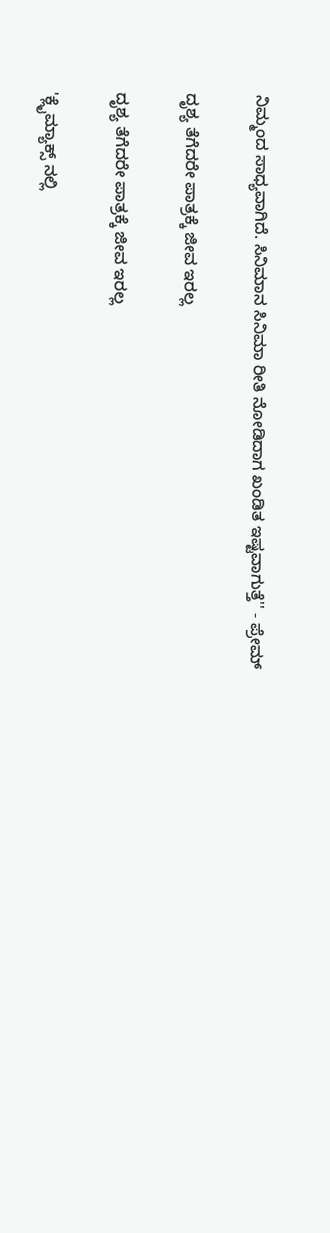ನಿಮ್ಮಂದ ಸಾಧ್ಯವಾಗಿದೆ. ಸಿನಿಮಾನ ಸಿನಿಮಾ ರೀತಿ ನೋಡಿದಾಗ ಖಂಡಿತ ಇಷ್ಟವಾಗುತ್ತೆ'' - ಪ್ರೇಮ್

ದೃಶ್ಯ ತೆಗೆದರೇ ಪಾತ್ರಕ್ಕೆ ಜೀವ ಇರಲ್ಲ

ದೃಶ್ಯ ತೆಗೆದರೇ ಪಾತ್ರಕ್ಕೆ ಜೀವ ಇರಲ್ಲ

'ಕ್ಲೈಮ್ಯಾಕ್ಸ್ ನಲ್ಲಿ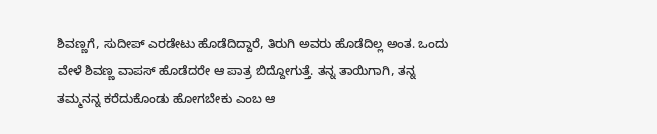ಶಿವಣ್ಣಗೆ, ಸುದೀಪ್ ಎರಡೇಟು ಹೊಡೆದಿದ್ದಾರೆ, ತಿರುಗಿ ಅವರು ಹೊಡೆದಿಲ್ಲ ಅಂತ. ಒಂದು ವೇಳೆ ಶಿವಣ್ಣ ವಾಪಸ್ ಹೊಡೆದರೇ ಆ ಪಾತ್ರ ಬಿದ್ದೋಗುತ್ತೆ. ತನ್ನ ತಾಯಿಗಾಗಿ, ತನ್ನ ತಮ್ಮನನ್ನ ಕರೆದುಕೊಂಡು ಹೋಗಬೇಕು ಎಂಬ ಆ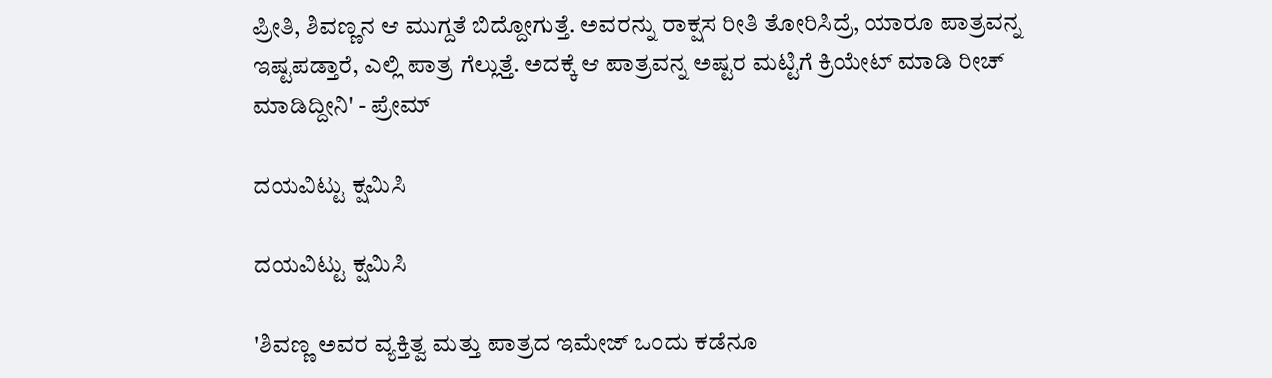ಪ್ರೀತಿ, ಶಿವಣ್ಣನ ಆ ಮುಗ್ದತೆ ಬಿದ್ದೋಗುತ್ತೆ. ಅವರನ್ನು ರಾಕ್ಷಸ ರೀತಿ ತೋರಿಸಿದ್ರೆ, ಯಾರೂ ಪಾತ್ರವನ್ನ ಇಷ್ಟಪಡ್ತಾರೆ, ಎಲ್ಲಿ ಪಾತ್ರ ಗೆಲ್ಲುತ್ತೆ. ಅದಕ್ಕೆ ಆ ಪಾತ್ರವನ್ನ ಅಷ್ಟರ ಮಟ್ಟಿಗೆ ಕ್ರಿಯೇಟ್ ಮಾಡಿ ರೀಚ್ ಮಾಡಿದ್ದೀನಿ' - ಪ್ರೇಮ್

ದಯವಿಟ್ಟು ಕ್ಷಮಿಸಿ

ದಯವಿಟ್ಟು ಕ್ಷಮಿಸಿ

'ಶಿವಣ್ಣ ಅವರ ವ್ಯಕ್ತಿತ್ವ ಮತ್ತು ಪಾತ್ರದ ಇಮೇಜ್ ಒಂದು ಕಡೆನೂ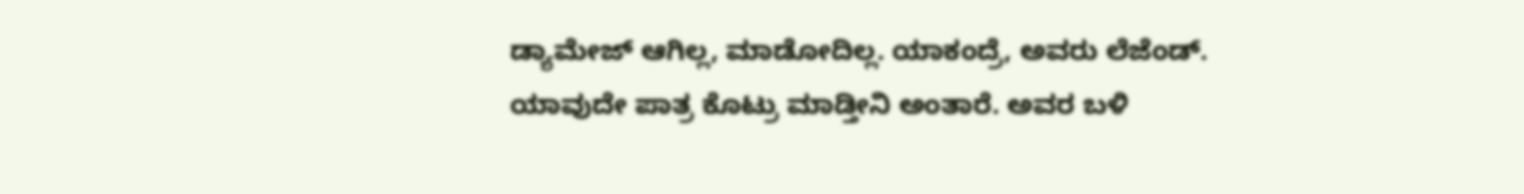ಡ್ಯಾಮೇಜ್ ಆಗಿಲ್ಲ, ಮಾಡೋದಿಲ್ಲ. ಯಾಕಂದ್ರೆ, ಅವರು ಲೆಜೆಂಡ್. ಯಾವುದೇ ಪಾತ್ರ ಕೊಟ್ರು ಮಾಡ್ತೀನಿ ಅಂತಾರೆ. ಅವರ ಬಳಿ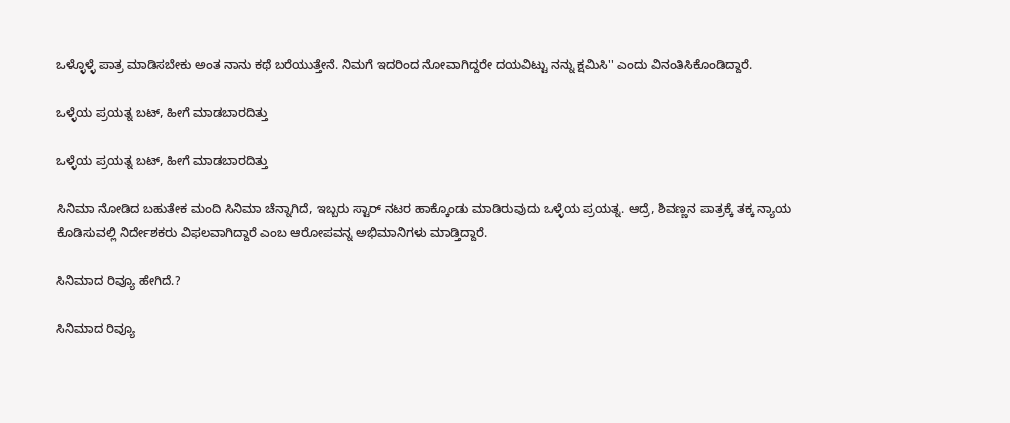ಒಳ್ಳೊಳ್ಳೆ ಪಾತ್ರ ಮಾಡಿಸಬೇಕು ಅಂತ ನಾನು ಕಥೆ ಬರೆಯುತ್ತೇನೆ. ನಿಮಗೆ ಇದರಿಂದ ನೋವಾಗಿದ್ದರೇ ದಯವಿಟ್ಟು ನನ್ನು ಕ್ಷಮಿಸಿ'' ಎಂದು ವಿನಂತಿಸಿಕೊಂಡಿದ್ದಾರೆ.

ಒಳ್ಳೆಯ ಪ್ರಯತ್ನ ಬಟ್, ಹೀಗೆ ಮಾಡಬಾರದಿತ್ತು

ಒಳ್ಳೆಯ ಪ್ರಯತ್ನ ಬಟ್, ಹೀಗೆ ಮಾಡಬಾರದಿತ್ತು

ಸಿನಿಮಾ ನೋಡಿದ ಬಹುತೇಕ ಮಂದಿ ಸಿನಿಮಾ ಚೆನ್ನಾಗಿದೆ, ಇಬ್ಬರು ಸ್ಟಾರ್ ನಟರ ಹಾಕ್ಕೊಂಡು ಮಾಡಿರುವುದು ಒಳ್ಳೆಯ ಪ್ರಯತ್ನ. ಆದ್ರೆ, ಶಿವಣ್ಣನ ಪಾತ್ರಕ್ಕೆ ತಕ್ಕ ನ್ಯಾಯ ಕೊಡಿಸುವಲ್ಲಿ ನಿರ್ದೇಶಕರು ವಿಫಲವಾಗಿದ್ದಾರೆ ಎಂಬ ಆರೋಪವನ್ನ ಅಭಿಮಾನಿಗಳು ಮಾಡ್ತಿದ್ದಾರೆ.

ಸಿನಿಮಾದ ರಿವ್ಯೂ ಹೇಗಿದೆ.?

ಸಿನಿಮಾದ ರಿವ್ಯೂ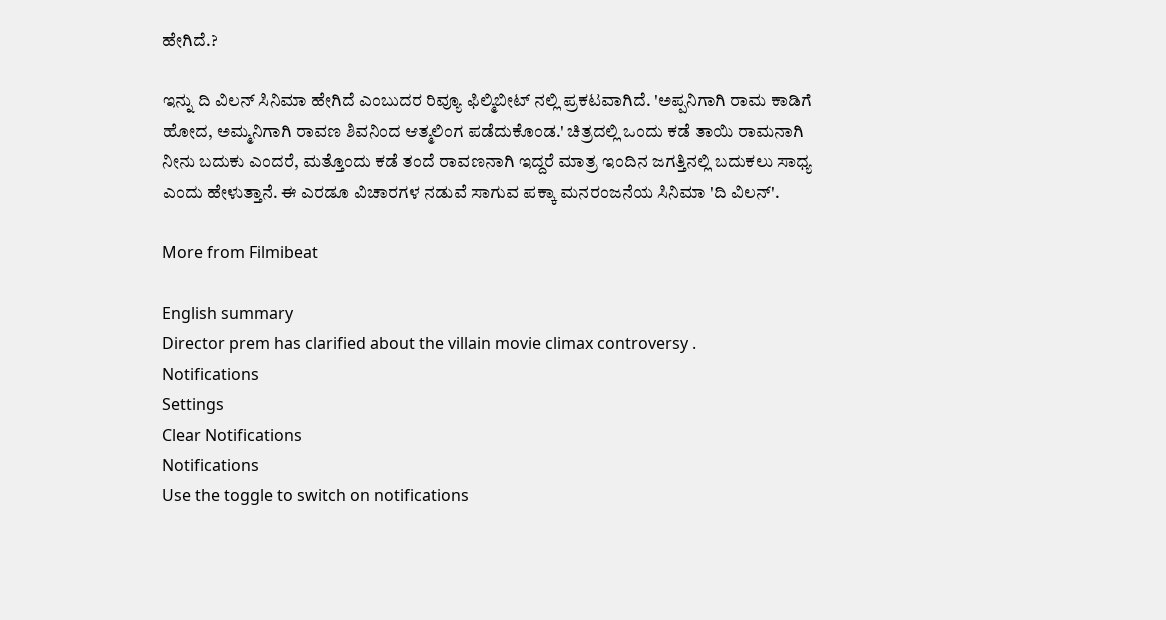ಹೇಗಿದೆ.?

ಇನ್ನು ದಿ ವಿಲನ್ ಸಿನಿಮಾ ಹೇಗಿದೆ ಎಂಬುದರ ರಿವ್ಯೂ ಫಿಲ್ಮಿಬೀಟ್ ನಲ್ಲಿ ಪ್ರಕಟವಾಗಿದೆ. 'ಅಪ್ಪನಿಗಾಗಿ ರಾಮ ಕಾಡಿಗೆ ಹೋದ, ಅಮ್ಮನಿಗಾಗಿ ರಾವಣ ಶಿವನಿಂದ ಆತ್ಮಲಿಂಗ ಪಡೆದುಕೊಂಡ.' ಚಿತ್ರದಲ್ಲಿ ಒಂದು ಕಡೆ ತಾಯಿ ರಾಮನಾಗಿ ನೀನು ಬದುಕು ಎಂದರೆ, ಮತ್ತೊಂದು ಕಡೆ ತಂದೆ ರಾವಣನಾಗಿ ಇದ್ದರೆ ಮಾತ್ರ ಇಂದಿನ ಜಗತ್ತಿನಲ್ಲಿ ಬದುಕಲು ಸಾಧ್ಯ ಎಂದು ಹೇಳುತ್ತಾನೆ. ಈ ಎರಡೂ ವಿಚಾರಗಳ ನಡುವೆ ಸಾಗುವ ಪಕ್ಕಾ ಮನರಂಜನೆಯ ಸಿನಿಮಾ 'ದಿ ವಿಲನ್'.

More from Filmibeat

English summary
Director prem has clarified about the villain movie climax controversy .
Notifications
Settings
Clear Notifications
Notifications
Use the toggle to switch on notifications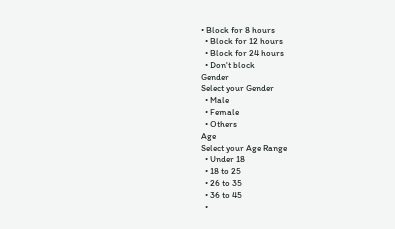• Block for 8 hours
  • Block for 12 hours
  • Block for 24 hours
  • Don't block
Gender
Select your Gender
  • Male
  • Female
  • Others
Age
Select your Age Range
  • Under 18
  • 18 to 25
  • 26 to 35
  • 36 to 45
  •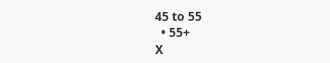45 to 55
  • 55+
X